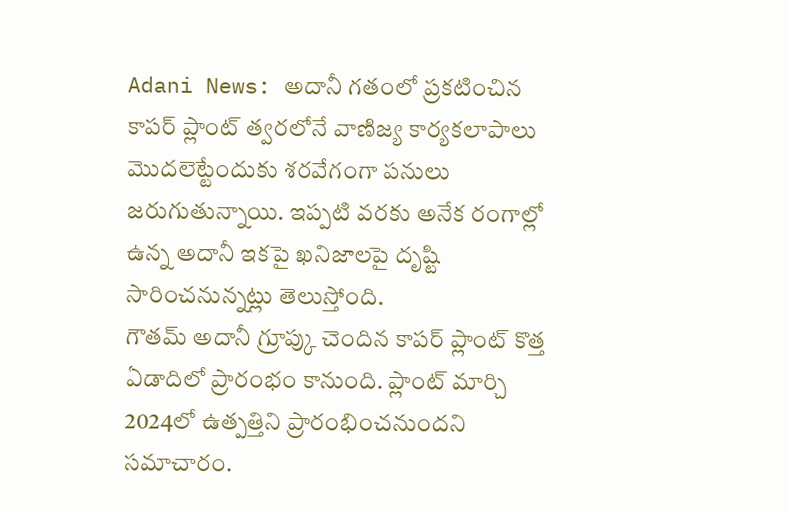Adani News: అదానీ గతంలో ప్రకటించిన కాపర్ ప్లాంట్ త్వరలోనే వాణిజ్య కార్యకలాపాలు మెుదలెట్టేందుకు శరవేగంగా పనులు జరుగుతున్నాయి. ఇప్పటి వరకు అనేక రంగాల్లో ఉన్న అదానీ ఇకపై ఖనిజాలపై దృష్టి సారించనున్నట్లు తెలుస్తోంది.
గౌతమ్ అదానీ గ్రూప్కు చెందిన కాపర్ ప్లాంట్ కొత్త ఏడాదిలో ప్రారంభం కానుంది. ప్లాంట్ మార్చి 2024లో ఉత్పత్తిని ప్రారంభించనుందని సమాచారం.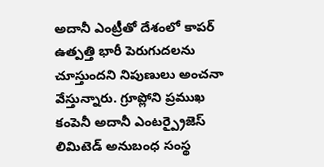అదానీ ఎంట్రీతో దేశంలో కాపర్ ఉత్పత్తి భారీ పెరుగుదలను చూస్తుందని నిపుణులు అంచనా వేస్తున్నారు. గ్రూప్లోని ప్రముఖ కంపెనీ అదానీ ఎంటర్ప్రైజెస్ లిమిటెడ్ అనుబంధ సంస్థ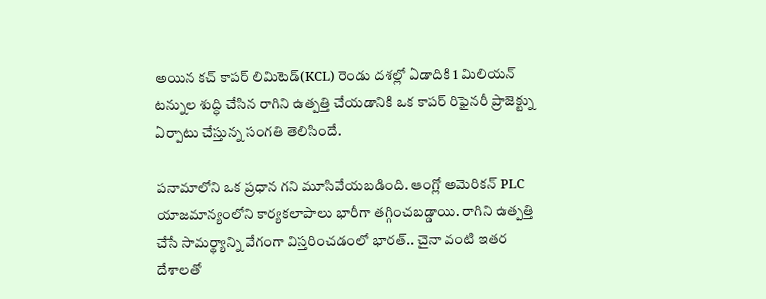అయిన కచ్ కాపర్ లిమిటెడ్(KCL) రెండు దశల్లో ఏడాదికి 1 మిలియన్ టన్నుల శుద్ధి చేసిన రాగిని ఉత్పత్తి చేయడానికి ఒక కాపర్ రిఫైనరీ ప్రాజెక్ట్ను ఏర్పాటు చేస్తున్న సంగతి తెలిసిందే.

పనామాలోని ఒక ప్రధాన గని మూసివేయబడింది. ఆంగ్లో అమెరికన్ PLC యాజమాన్యంలోని కార్యకలాపాలు భారీగా తగ్గించబడ్డాయి. రాగిని ఉత్పత్తి చేసే సామర్థ్యాన్ని వేగంగా విస్తరించడంలో భారత్.. చైనా వంటి ఇతర దేశాలతో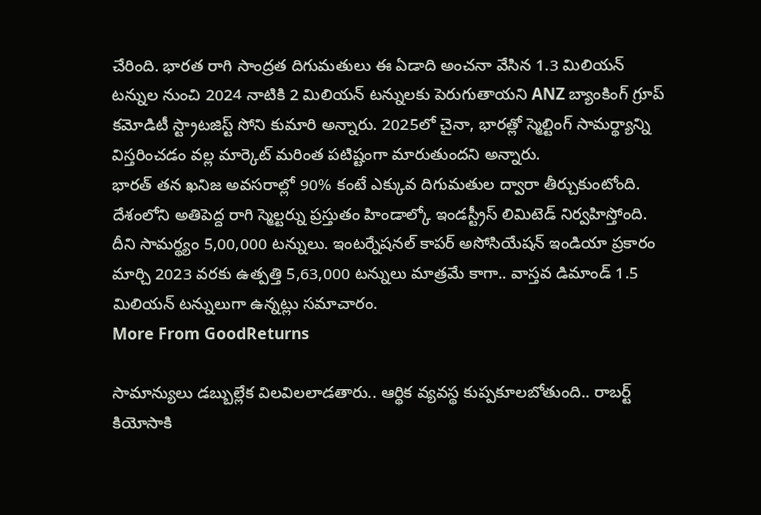చేరింది. భారత రాగి సాంద్రత దిగుమతులు ఈ ఏడాది అంచనా వేసిన 1.3 మిలియన్ టన్నుల నుంచి 2024 నాటికి 2 మిలియన్ టన్నులకు పెరుగుతాయని ANZ బ్యాంకింగ్ గ్రూప్ కమోడిటీ స్ట్రాటజిస్ట్ సోని కుమారి అన్నారు. 2025లో చైనా, భారత్లో స్మెల్టింగ్ సామర్థ్యాన్ని విస్తరించడం వల్ల మార్కెట్ మరింత పటిష్టంగా మారుతుందని అన్నారు.
భారత్ తన ఖనిజ అవసరాల్లో 90% కంటే ఎక్కువ దిగుమతుల ద్వారా తీర్చుకుంటోంది. దేశంలోని అతిపెద్ద రాగి స్మెల్టర్ను ప్రస్తుతం హిండాల్కో ఇండస్ట్రీస్ లిమిటెడ్ నిర్వహిస్తోంది. దీని సామర్థ్యం 5,00,000 టన్నులు. ఇంటర్నేషనల్ కాపర్ అసోసియేషన్ ఇండియా ప్రకారం మార్చి 2023 వరకు ఉత్పత్తి 5,63,000 టన్నులు మాత్రమే కాగా.. వాస్తవ డిమాండ్ 1.5 మిలియన్ టన్నులుగా ఉన్నట్లు సమాచారం.
More From GoodReturns

సామాన్యులు డబ్బుల్లేక విలవిలలాడతారు.. ఆర్థిక వ్యవస్థ కుప్పకూలబోతుంది.. రాబర్ట్ కియోసాకి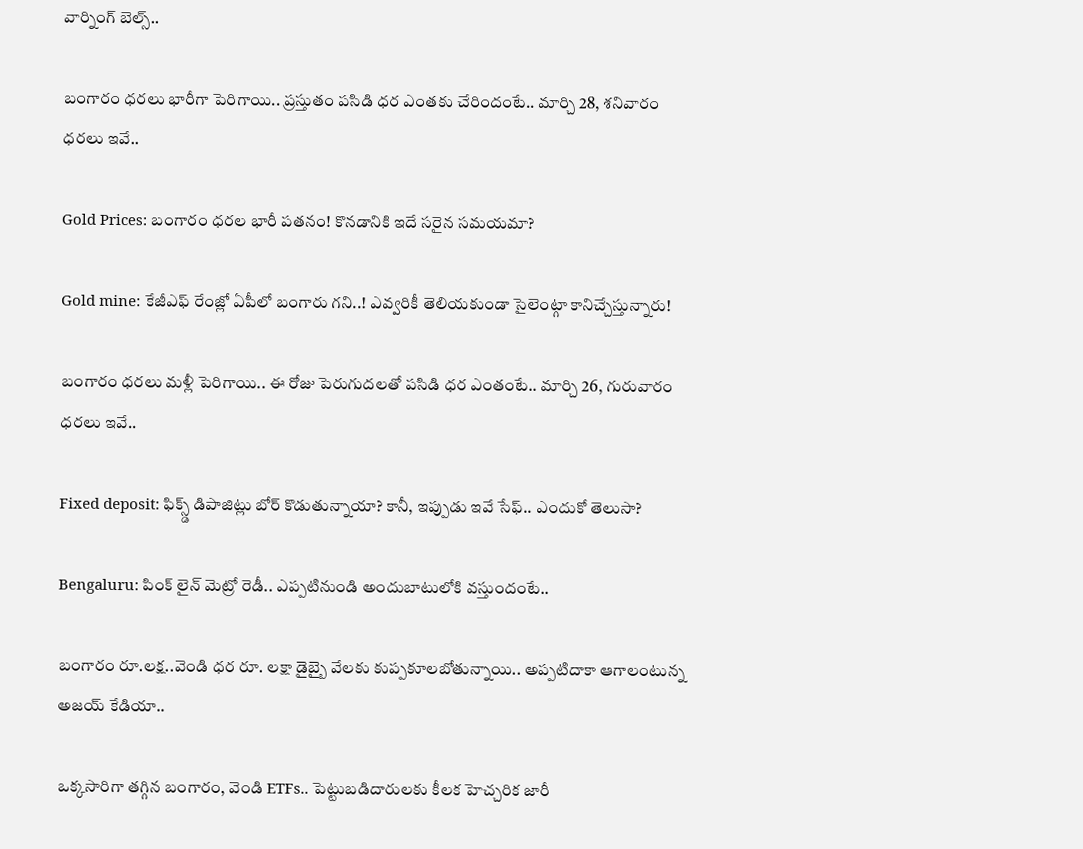వార్నింగ్ బెల్స్..

బంగారం ధరలు భారీగా పెరిగాయి.. ప్రస్తుతం పసిడి ధర ఎంతకు చేరిందంటే.. మార్చి 28, శనివారం ధరలు ఇవే..

Gold Prices: బంగారం ధరల భారీ పతనం! కొనడానికి ఇదే సరైన సమయమా?

Gold mine: కేజీఎఫ్ రేంజ్లో ఏపీలో బంగారు గని..! ఎవ్వరికీ తెలియకుండా సైలెంట్గా కానిచ్చేస్తున్నారు!

బంగారం ధరలు మళ్లీ పెరిగాయి.. ఈ రోజు పెరుగుదలతో పసిడి ధర ఎంతంటే.. మార్చి 26, గురువారం ధరలు ఇవే..

Fixed deposit: ఫిక్స్డ్ డిపాజిట్లు బోర్ కొడుతున్నాయా? కానీ, ఇప్పుడు ఇవే సేఫ్.. ఎందుకో తెలుసా?

Bengaluru: పింక్ లైన్ మెట్రో రెడీ.. ఎప్పటినుండి అందుబాటులోకి వస్తుందంటే..

బంగారం రూ.లక్ష..వెండి ధర రూ. లక్షా డైబ్బై వేలకు కుప్పకూలబోతున్నాయి.. అప్పటిదాకా ఆగాలంటున్న అజయ్ కేడియా..

ఒక్కసారిగా తగ్గిన బంగారం, వెండి ETFs.. పెట్టుబడిదారులకు కీలక హెచ్చరిక జారీ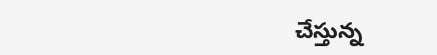చేస్తున్న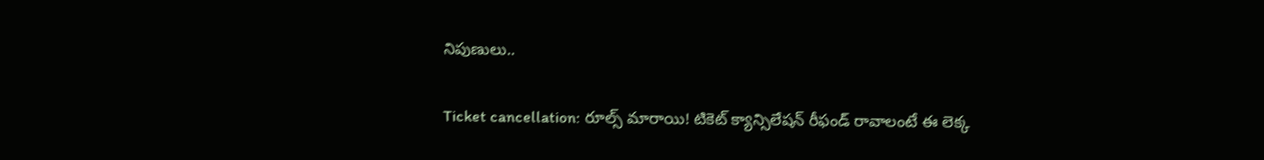నిపుణులు..

Ticket cancellation: రూల్స్ మారాయి! టికెట్ క్యాన్సిలేషన్ రీఫండ్ రావాలంటే ఈ లెక్క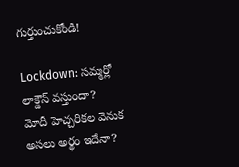గుర్తుంచుకోండి!

Lockdown: సమ్మర్లో లాక్డౌన్ వస్తుందా? మోదీ హెచ్చరికల వెనుక అసలు అర్థం ఇదేనా?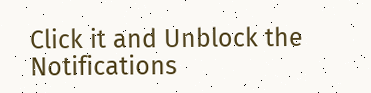Click it and Unblock the Notifications